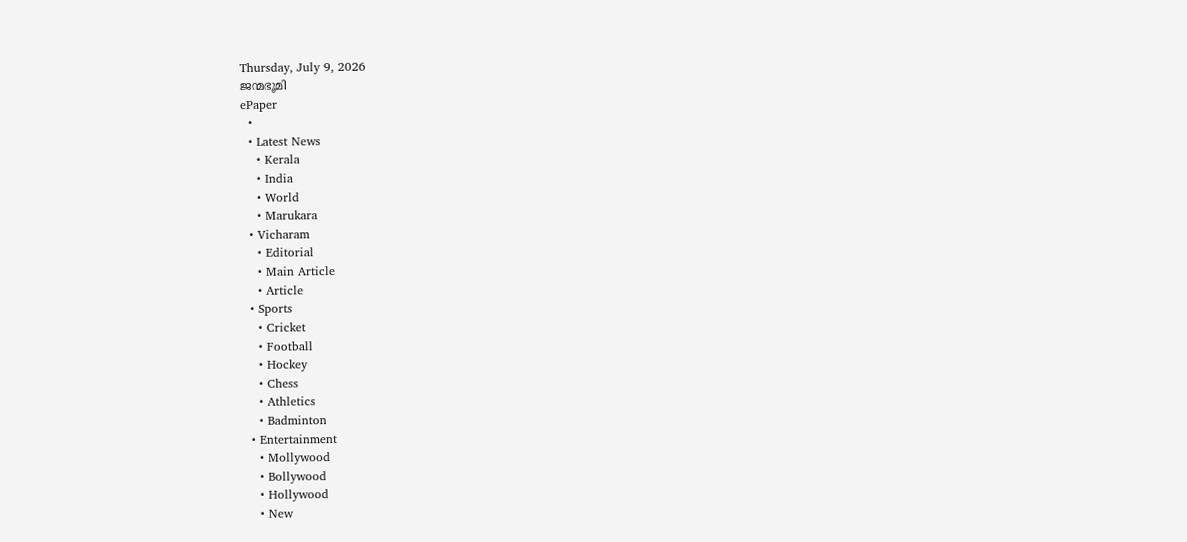Thursday, July 9, 2026
ജന്മഭൂമി
ePaper
  •
  • Latest News
    • Kerala
    • India
    • World
    • Marukara
  • Vicharam
    • Editorial
    • Main Article
    • Article
  • Sports
    • Cricket
    • Football
    • Hockey
    • Chess
    • Athletics
    • Badminton
  • Entertainment
    • Mollywood
    • Bollywood
    • Hollywood
    • New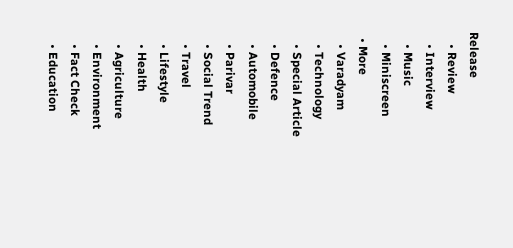Release
    • Review
    • Interview
    • Music
    • Miniscreen
  • More
    • Varadyam
    • Technology
    • Special Article
    • Defence
    • Automobile
    • Parivar
    • Social Trend
    • Travel
    • Lifestyle
    • Health
    • Agriculture
    • Environment
    • Fact Check
    • Education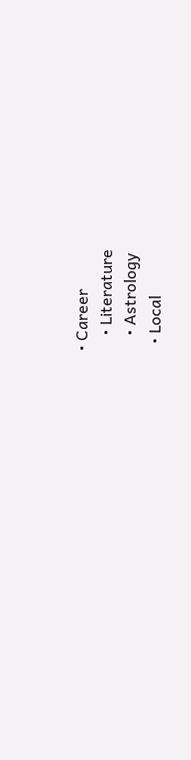• Career
    • Literature
    • Astrology
  • Local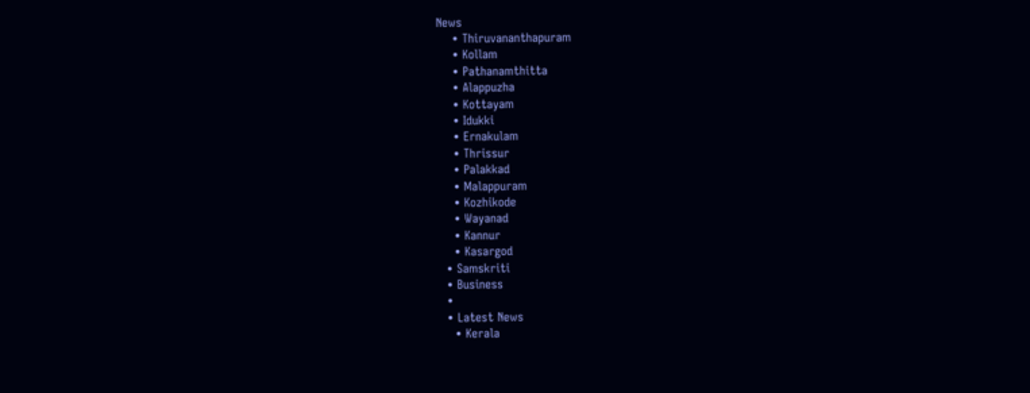News
    • Thiruvananthapuram
    • Kollam
    • Pathanamthitta
    • Alappuzha
    • Kottayam
    • Idukki
    • Ernakulam
    • Thrissur
    • Palakkad
    • Malappuram
    • Kozhikode
    • Wayanad
    • Kannur
    • Kasargod
  • Samskriti
  • Business
  •
  • Latest News
    • Kerala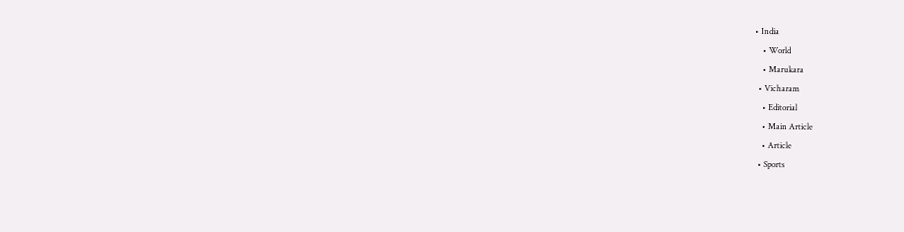• India
    • World
    • Marukara
  • Vicharam
    • Editorial
    • Main Article
    • Article
  • Sports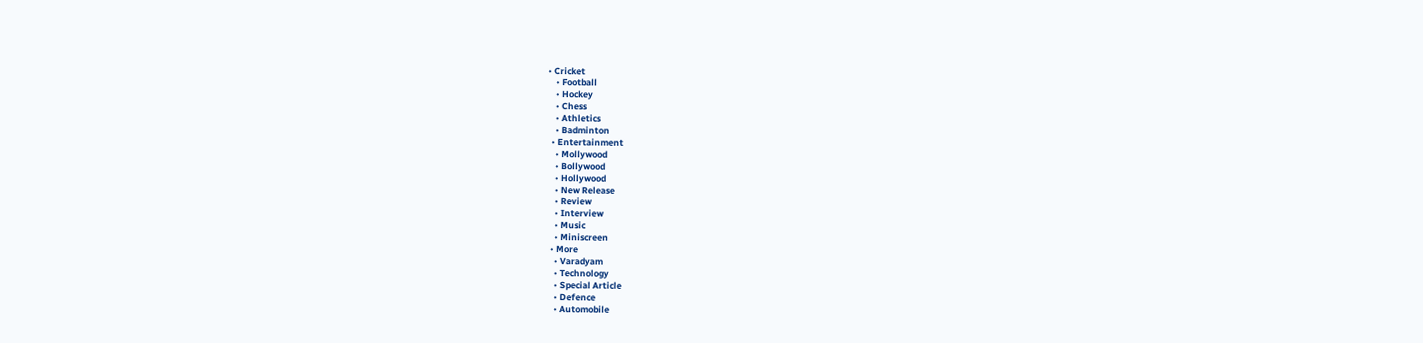• Cricket
    • Football
    • Hockey
    • Chess
    • Athletics
    • Badminton
  • Entertainment
    • Mollywood
    • Bollywood
    • Hollywood
    • New Release
    • Review
    • Interview
    • Music
    • Miniscreen
  • More
    • Varadyam
    • Technology
    • Special Article
    • Defence
    • Automobile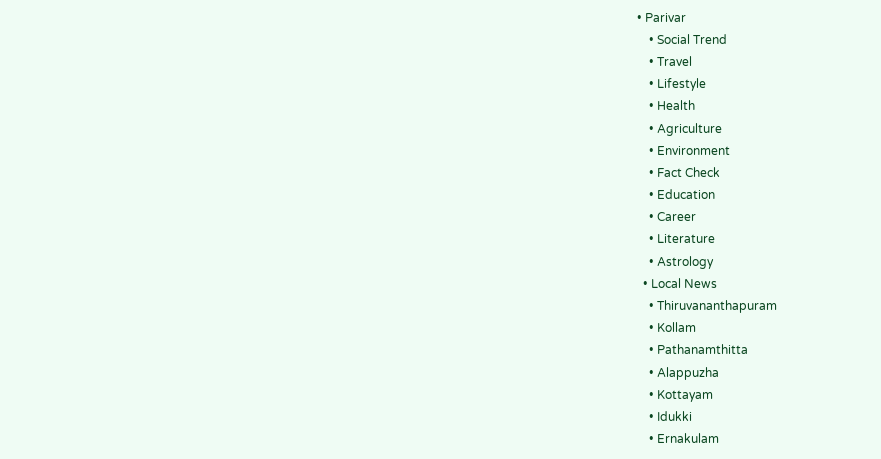• Parivar
    • Social Trend
    • Travel
    • Lifestyle
    • Health
    • Agriculture
    • Environment
    • Fact Check
    • Education
    • Career
    • Literature
    • Astrology
  • Local News
    • Thiruvananthapuram
    • Kollam
    • Pathanamthitta
    • Alappuzha
    • Kottayam
    • Idukki
    • Ernakulam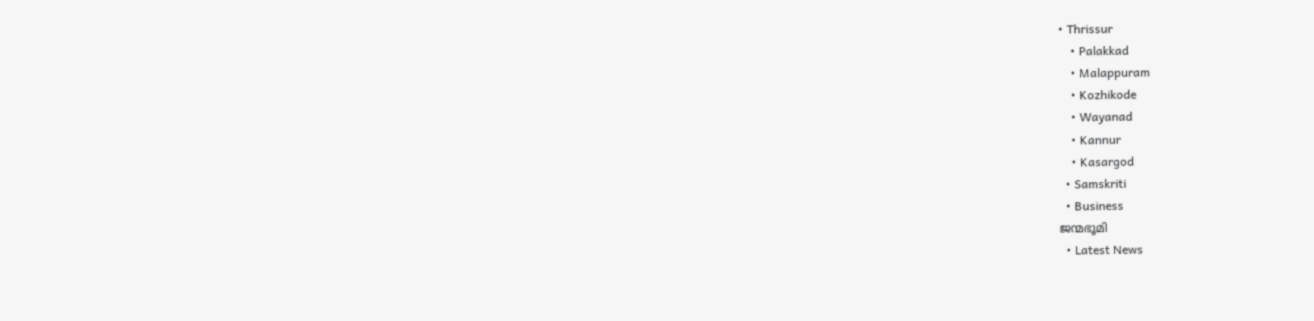• Thrissur
    • Palakkad
    • Malappuram
    • Kozhikode
    • Wayanad
    • Kannur
    • Kasargod
  • Samskriti
  • Business
ജന്മഭൂമി
  • Latest News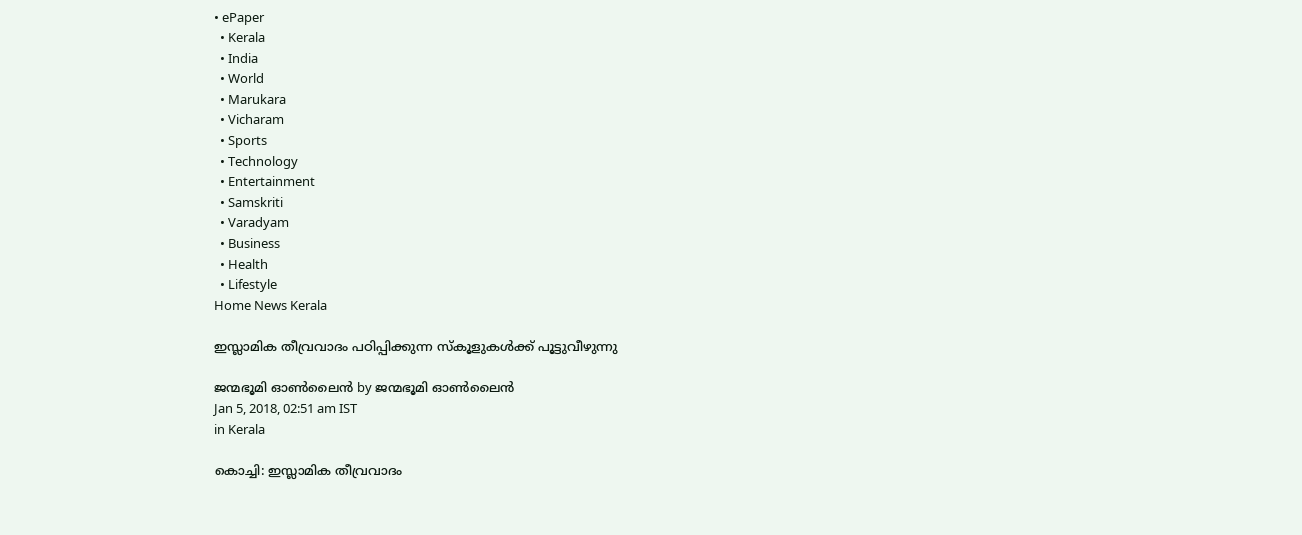• ePaper
  • Kerala
  • India
  • World
  • Marukara
  • Vicharam
  • Sports
  • Technology
  • Entertainment
  • Samskriti
  • Varadyam
  • Business
  • Health
  • Lifestyle
Home News Kerala

ഇസ്ലാമിക തീവ്രവാദം പഠിപ്പിക്കുന്ന സ്‌കൂളുകള്‍ക്ക് പൂട്ടുവീഴുന്നു

ജന്മഭൂമി ഓണ്‍ലൈന്‍ by ജന്മഭൂമി ഓണ്‍ലൈന്‍
Jan 5, 2018, 02:51 am IST
in Kerala

കൊച്ചി: ഇസ്ലാമിക തീവ്രവാദം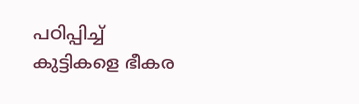പഠിപ്പിച്ച് കുട്ടികളെ ഭീകര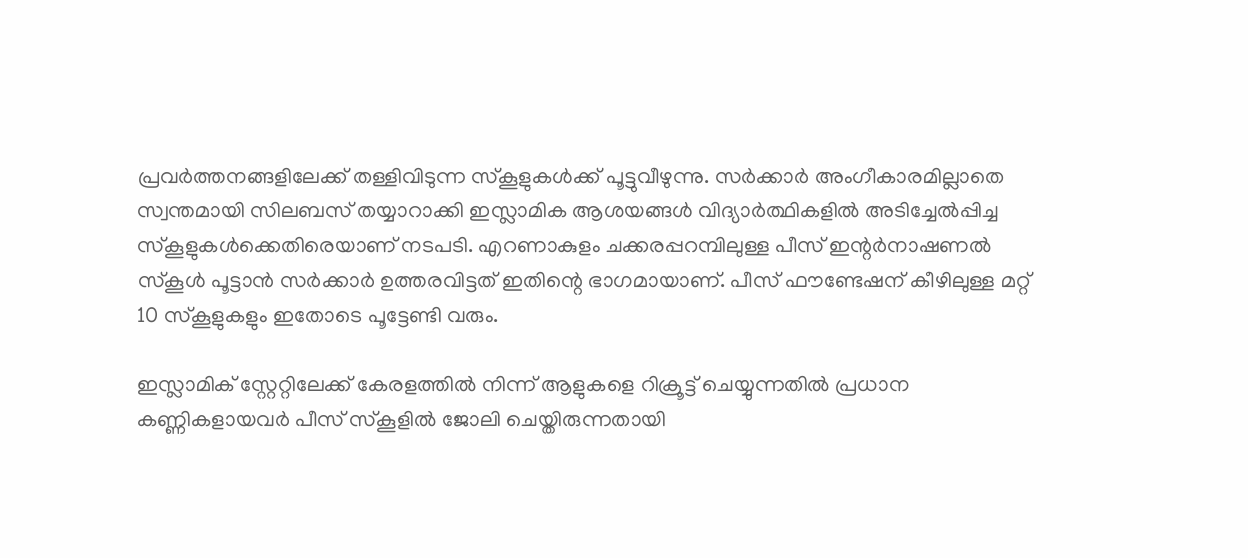പ്രവര്‍ത്തനങ്ങളിലേക്ക് തള്ളിവിടുന്ന സ്‌കൂളുകള്‍ക്ക് പൂട്ടുവീഴുന്നു. സര്‍ക്കാര്‍ അംഗീകാരമില്ലാതെ സ്വന്തമായി സിലബസ് തയ്യാറാക്കി ഇസ്ലാമിക ആശയങ്ങള്‍ വിദ്യാര്‍ത്ഥികളില്‍ അടിച്ചേല്‍പ്പിച്ച സ്‌കൂളുകള്‍ക്കെതിരെയാണ് നടപടി. എറണാകുളം ചക്കരപ്പറമ്പിലുള്ള പീസ് ഇന്റര്‍നാഷണല്‍ സ്‌കൂള്‍ പൂട്ടാന്‍ സര്‍ക്കാര്‍ ഉത്തരവിട്ടത് ഇതിന്റെ ഭാഗമായാണ്. പീസ് ഫൗണ്ടേഷന് കീഴിലുള്ള മറ്റ് 10 സ്‌കൂളുകളും ഇതോടെ പൂട്ടേണ്ടി വരും.

ഇസ്ലാമിക് സ്റ്റേറ്റിലേക്ക് കേരളത്തില്‍ നിന്ന് ആളുകളെ റിക്രൂട്ട് ചെയ്യുന്നതില്‍ പ്രധാന കണ്ണികളായവര്‍ പീസ് സ്‌കൂളില്‍ ജോലി ചെയ്തിരുന്നതായി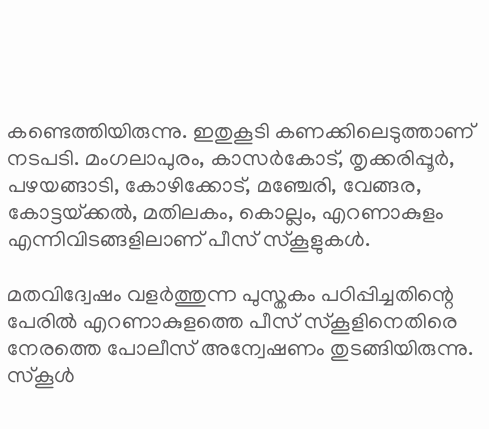കണ്ടെത്തിയിരുന്നു. ഇതുകൂടി കണക്കിലെടുത്താണ് നടപടി. മംഗലാപുരം, കാസര്‍കോട്, തൃക്കരിപ്പൂര്‍, പഴയങ്ങാടി, കോഴിക്കോട്, മഞ്ചേരി, വേങ്ങര, കോട്ടയ്‌ക്കല്‍, മതിലകം, കൊല്ലം, എറണാകുളം എന്നിവിടങ്ങളിലാണ് പീസ് സ്‌കൂളുകള്‍.

മതവിദ്വേഷം വളര്‍ത്തുന്ന പുസ്തകം പഠിപ്പിച്ചതിന്റെ പേരില്‍ എറണാകുളത്തെ പീസ് സ്‌കൂളിനെതിരെ നേരത്തെ പോലീസ് അന്വേഷണം തുടങ്ങിയിരുന്നു. സ്‌കൂള്‍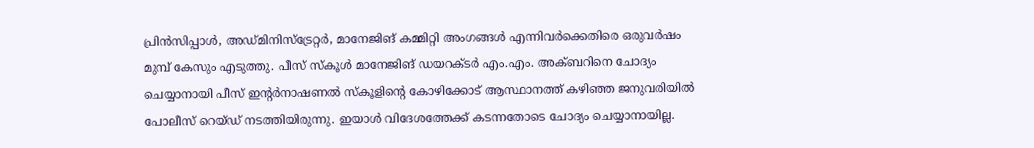പ്രിന്‍സിപ്പാള്‍, അഡ്മിനിസ്‌ട്രേറ്റര്‍, മാനേജിങ് കമ്മിറ്റി അംഗങ്ങള്‍ എന്നിവര്‍ക്കെതിരെ ഒരുവര്‍ഷം മുമ്പ് കേസും എടുത്തു. പീസ് സ്‌കൂള്‍ മാനേജിങ് ഡയറക്ടര്‍ എം.എം. അക്ബറിനെ ചോദ്യം ചെയ്യാനായി പീസ് ഇന്റര്‍നാഷണല്‍ സ്‌കൂളിന്റെ കോഴിക്കോട് ആസ്ഥാനത്ത് കഴിഞ്ഞ ജനുവരിയില്‍ പോലീസ് റെയ്ഡ് നടത്തിയിരുന്നു. ഇയാള്‍ വിദേശത്തേക്ക് കടന്നതോടെ ചോദ്യം ചെയ്യാനായില്ല.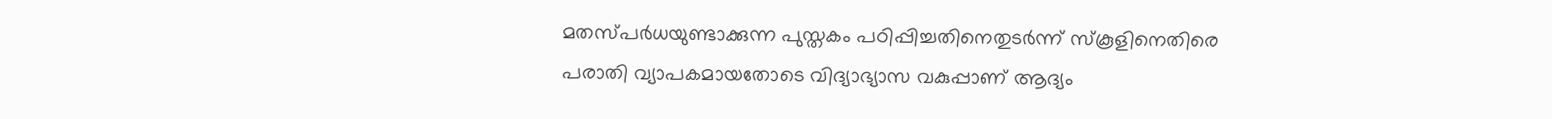മതസ്പര്‍ധയുണ്ടാക്കുന്ന പുസ്തകം പഠിപ്പിച്ചതിനെതുടര്‍ന്ന് സ്‌കൂളിനെതിരെ പരാതി വ്യാപകമായതോടെ വിദ്യാഭ്യാസ വകുപ്പാണ് ആദ്യം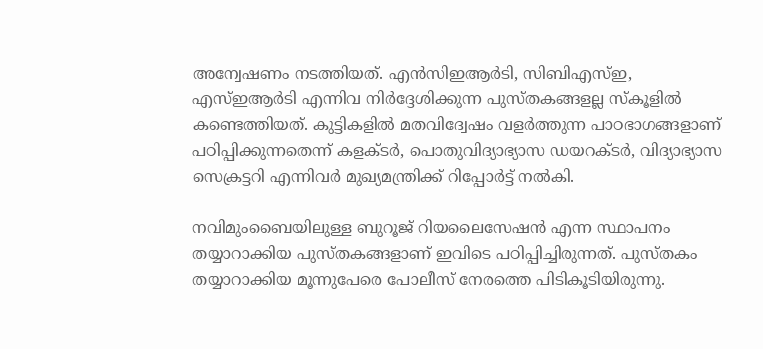അന്വേഷണം നടത്തിയത്. എന്‍സിഇആര്‍ടി, സിബിഎസ്ഇ, എസ്ഇആര്‍ടി എന്നിവ നിര്‍ദ്ദേശിക്കുന്ന പുസ്തകങ്ങളല്ല സ്‌കൂളില്‍ കണ്ടെത്തിയത്. കുട്ടികളില്‍ മതവിദ്വേഷം വളര്‍ത്തുന്ന പാഠഭാഗങ്ങളാണ് പഠിപ്പിക്കുന്നതെന്ന് കളക്ടര്‍, പൊതുവിദ്യാഭ്യാസ ഡയറക്ടര്‍, വിദ്യാഭ്യാസ സെക്രട്ടറി എന്നിവര്‍ മുഖ്യമന്ത്രിക്ക് റിപ്പോര്‍ട്ട് നല്‍കി.

നവിമുംബൈയിലുള്ള ബുറൂജ് റിയലൈസേഷന്‍ എന്ന സ്ഥാപനം തയ്യാറാക്കിയ പുസ്തകങ്ങളാണ് ഇവിടെ പഠിപ്പിച്ചിരുന്നത്. പുസ്തകം തയ്യാറാക്കിയ മൂന്നുപേരെ പോലീസ് നേരത്തെ പിടികൂടിയിരുന്നു.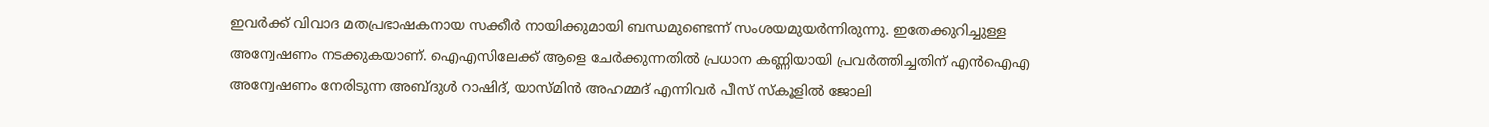ഇവര്‍ക്ക് വിവാദ മതപ്രഭാഷകനായ സക്കീര്‍ നായിക്കുമായി ബന്ധമുണ്ടെന്ന് സംശയമുയര്‍ന്നിരുന്നു. ഇതേക്കുറിച്ചുള്ള അന്വേഷണം നടക്കുകയാണ്. ഐഎസിലേക്ക് ആളെ ചേര്‍ക്കുന്നതില്‍ പ്രധാന കണ്ണിയായി പ്രവര്‍ത്തിച്ചതിന് എന്‍ഐഎ അന്വേഷണം നേരിടുന്ന അബ്ദുള്‍ റാഷിദ്, യാസ്മിന്‍ അഹമ്മദ് എന്നിവര്‍ പീസ് സ്‌കൂളില്‍ ജോലി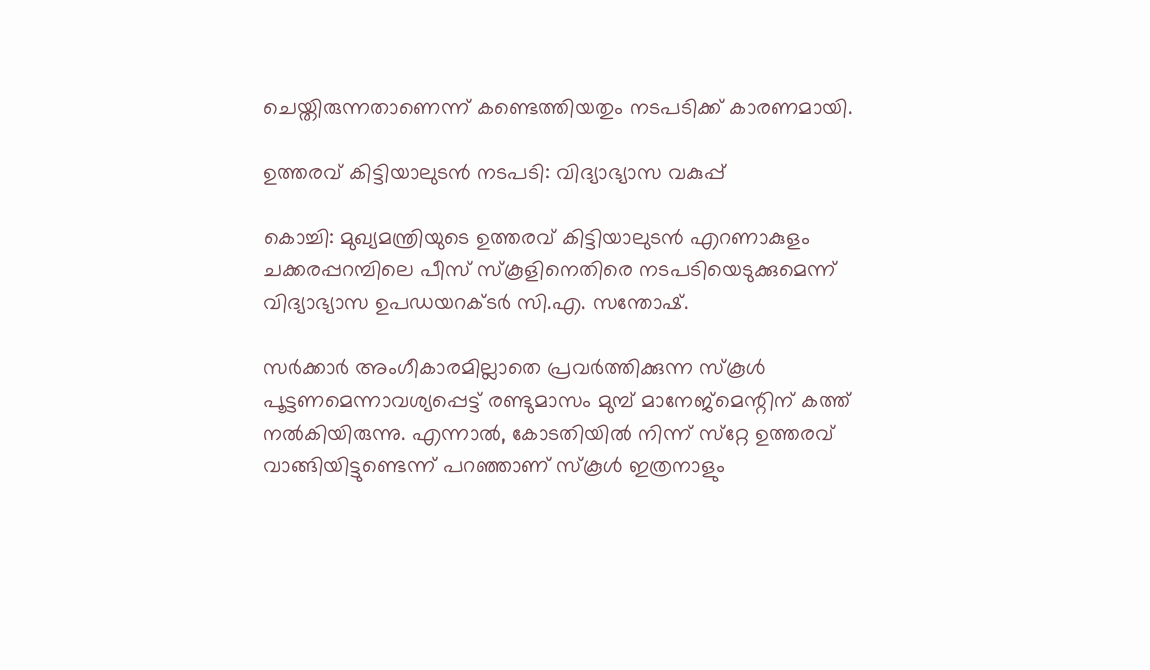ചെയ്തിരുന്നതാണെന്ന് കണ്ടെത്തിയതും നടപടിക്ക് കാരണമായി.

ഉത്തരവ് കിട്ടിയാലുടന്‍ നടപടി: വിദ്യാഭ്യാസ വകുപ്പ്

കൊച്ചി: മുഖ്യമന്ത്രിയുടെ ഉത്തരവ് കിട്ടിയാലുടന്‍ എറണാകുളം ചക്കരപ്പറമ്പിലെ പീസ് സ്‌കൂളിനെതിരെ നടപടിയെടുക്കുമെന്ന് വിദ്യാഭ്യാസ ഉപഡയറക്ടര്‍ സി.എ. സന്തോഷ്.

സര്‍ക്കാര്‍ അംഗീകാരമില്ലാതെ പ്രവര്‍ത്തിക്കുന്ന സ്‌കൂള്‍ പൂട്ടണമെന്നാവശ്യപ്പെട്ട് രണ്ടുമാസം മുമ്പ് മാനേജ്‌മെന്റിന് കത്ത് നല്‍കിയിരുന്നു. എന്നാല്‍, കോടതിയില്‍ നിന്ന് സ്‌റ്റേ ഉത്തരവ് വാങ്ങിയിട്ടുണ്ടെന്ന് പറഞ്ഞാണ് സ്‌കൂള്‍ ഇത്രനാളും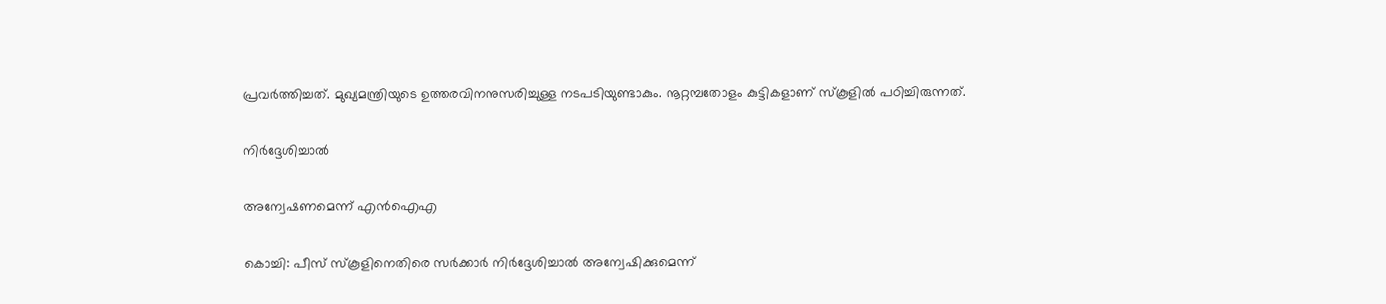പ്രവര്‍ത്തിച്ചത്. മുഖ്യമന്ത്രിയുടെ ഉത്തരവിനനുസരിച്ചുള്ള നടപടിയുണ്ടാകും. നൂറ്റമ്പതോളം കുട്ടികളാണ് സ്‌കൂളില്‍ പഠിച്ചിരുന്നത്.

നിര്‍ദ്ദേശിച്ചാല്‍

അന്വേഷണമെന്ന് എന്‍ഐഎ

കൊച്ചി: പീസ് സ്‌കൂളിനെതിരെ സര്‍ക്കാര്‍ നിര്‍ദ്ദേശിച്ചാല്‍ അന്വേഷിക്കുമെന്ന്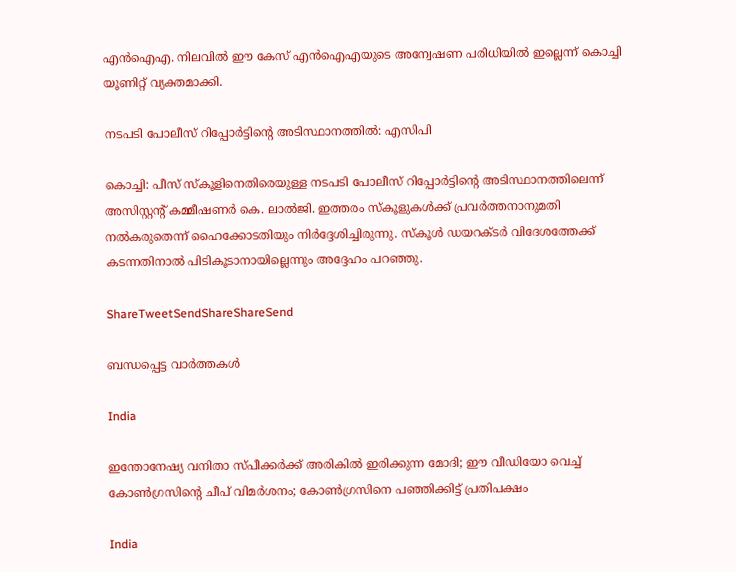എന്‍ഐഎ. നിലവില്‍ ഈ കേസ് എന്‍ഐഎയുടെ അന്വേഷണ പരിധിയില്‍ ഇല്ലെന്ന് കൊച്ചി യൂണിറ്റ് വ്യക്തമാക്കി.

നടപടി പോലീസ് റിപ്പോര്‍ട്ടിന്റെ അടിസ്ഥാനത്തില്‍: എസിപി

കൊച്ചി: പീസ് സ്‌കൂളിനെതിരെയുള്ള നടപടി പോലീസ് റിപ്പോര്‍ട്ടിന്റെ അടിസ്ഥാനത്തിലെന്ന് അസിസ്റ്റന്റ് കമ്മീഷണര്‍ കെ. ലാല്‍ജി. ഇത്തരം സ്‌കൂളുകള്‍ക്ക് പ്രവര്‍ത്തനാനുമതി നല്‍കരുതെന്ന് ഹൈക്കോടതിയും നിര്‍ദ്ദേശിച്ചിരുന്നു. സ്‌കൂള്‍ ഡയറക്ടര്‍ വിദേശത്തേക്ക് കടന്നതിനാല്‍ പിടികൂടാനായില്ലെന്നും അദ്ദേഹം പറഞ്ഞു.

ShareTweetSendShareShareSend

ബന്ധപ്പെട്ട വാര്‍ത്തകള്‍

India

ഇന്തോനേഷ്യ വനിതാ സ്പീക്കര്‍ക്ക് അരികില്‍ ഇരിക്കുന്ന മോദി; ഈ വീഡിയോ വെച്ച് കോണ്‍ഗ്രസിന്റെ ചീപ് വിമര്‍ശനം; കോണ്‍ഗ്രസിനെ പഞ്ഞിക്കിട്ട് പ്രതിപക്ഷം

India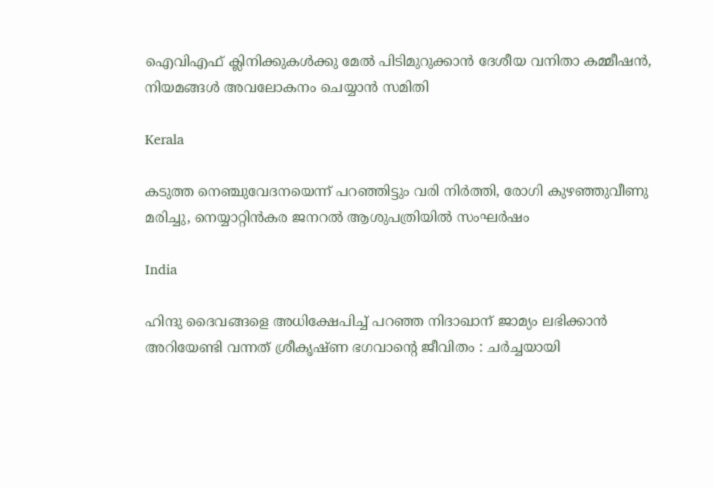ഐവിഎഫ് ക്ലിനിക്കുകള്‍ക്കു മേല്‍ പിടിമുറുക്കാന്‍ ദേശീയ വനിതാ കമ്മീഷന്‍, നിയമങ്ങള്‍ അവലോകനം ചെയ്യാന്‍ സമിതി

Kerala

കടുത്ത നെഞ്ചുവേദനയെന്ന് പറഞ്ഞിട്ടും വരി നിര്‍ത്തി, രോഗി കുഴഞ്ഞുവീണു മരിച്ചു, നെയ്യാറ്റിന്‍കര ജനറല്‍ ആശുപത്രിയില്‍ സംഘര്‍ഷം

India

ഹിന്ദു ദൈവങ്ങളെ അധിക്ഷേപിച്ച് പറഞ്ഞ നിദാഖാന് ജാമ്യം ലഭിക്കാൻ അറിയേണ്ടി വന്നത് ശ്രീകൃഷ്ണ ഭഗവാന്റെ ജീവിതം : ചർച്ചയായി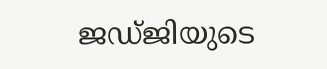ജഡ്ജിയുടെ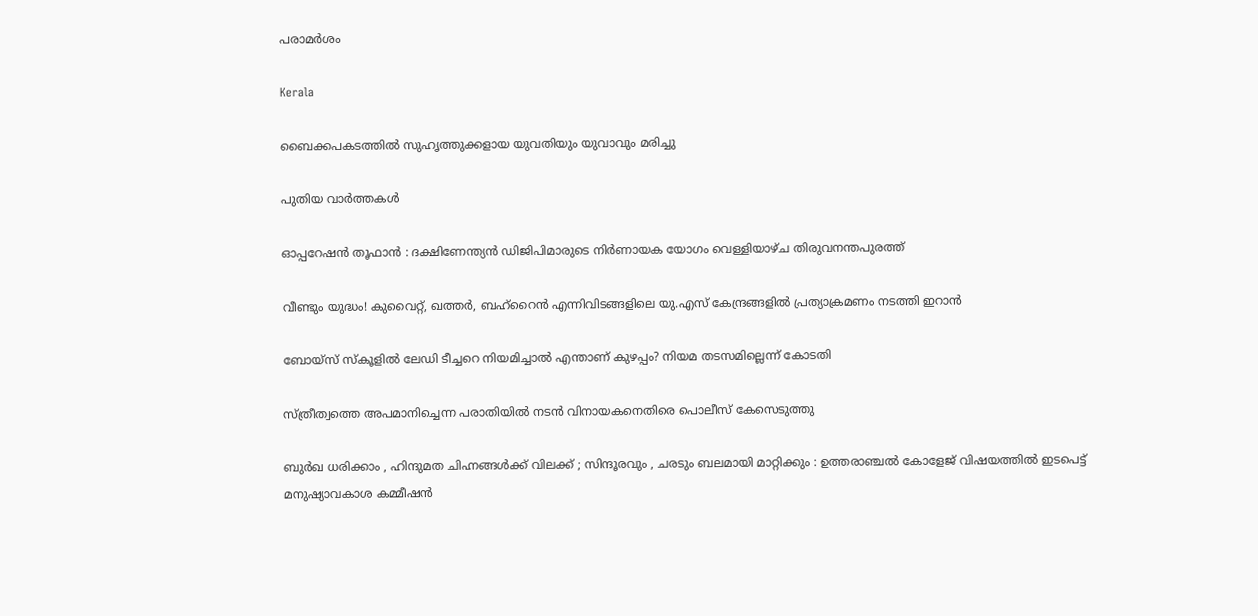പരാമർശം

Kerala

ബൈക്കപകടത്തില്‍ സുഹൃത്തുക്കളായ യുവതിയും യുവാവും മരിച്ചു

പുതിയ വാര്‍ത്തകള്‍

ഓപ്പറേഷന്‍ തൂഫാന്‍ : ദക്ഷിണേന്ത്യന്‍ ഡിജിപിമാരുടെ നിര്‍ണായക യോഗം വെള്ളിയാഴ്ച തിരുവനന്തപുരത്ത്

വീണ്ടും യുദ്ധം! കുവൈറ്റ്, ഖത്തര്‍, ബഹ്റൈന്‍ എന്നിവിടങ്ങളിലെ യു.എസ് കേന്ദ്രങ്ങളില്‍ പ്രത്യാക്രമണം നടത്തി ഇറാന്‍

ബോയ്‌സ് സ്‌കൂളില്‍ ലേഡി ടീച്ചറെ നിയമിച്ചാല്‍ എന്താണ് കുഴപ്പം? നിയമ തടസമില്ലെന്ന് കോടതി

സ്ത്രീത്വത്തെ അപമാനിച്ചെന്ന പരാതിയില്‍ നടന്‍ വിനായകനെതിരെ പൊലീസ് കേസെടുത്തു

ബുർഖ ധരിക്കാം , ഹിന്ദുമത ചിഹ്നങ്ങൾക്ക് വിലക്ക് ; സിന്ദൂരവും , ചരടും ബലമായി മാറ്റിക്കും : ഉത്തരാഞ്ചൽ കോളേജ് വിഷയത്തിൽ ഇടപെട്ട് മനുഷ്യാവകാശ കമ്മീഷൻ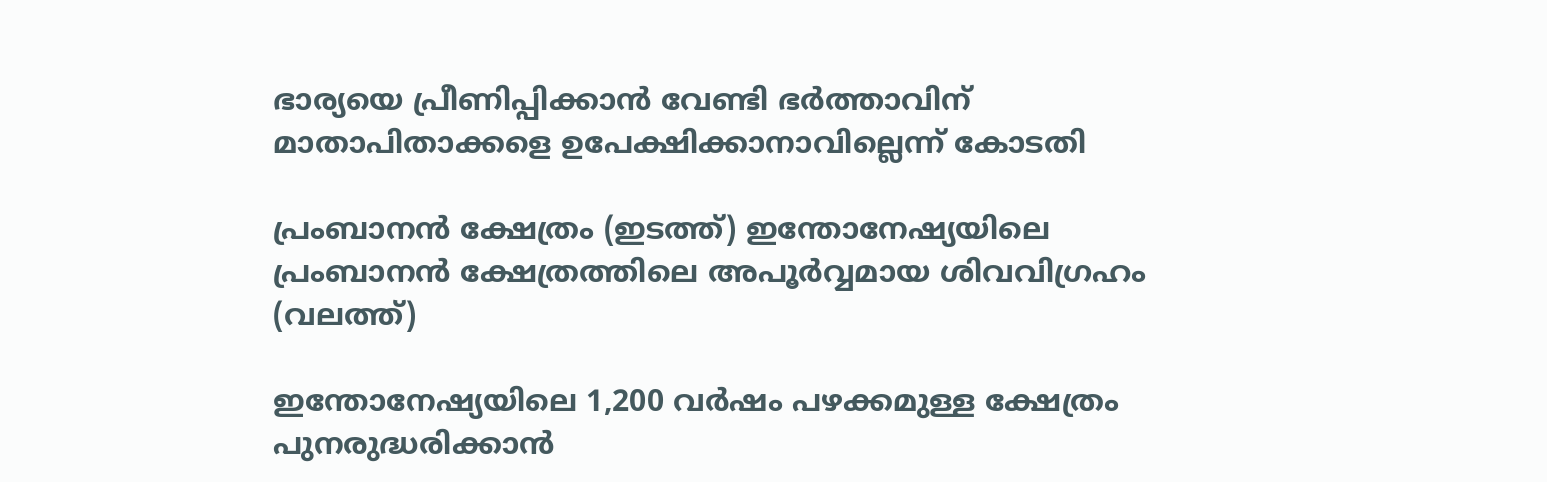ഭാര്യയെ പ്രീണിപ്പിക്കാന്‍ വേണ്ടി ഭര്‍ത്താവിന് മാതാപിതാക്കളെ ഉപേക്ഷിക്കാനാവില്ലെന്ന് കോടതി

പ്രംബാനന്‍ ക്ഷേത്രം (ഇടത്ത്) ഇന്തോനേഷ്യയിലെ പ്രംബാനന്‍ ക്ഷേത്രത്തിലെ അപൂര്‍വ്വമായ ശിവവിഗ്രഹം (വലത്ത്)

ഇന്തോനേഷ്യയിലെ 1,200 വര്‍ഷം പഴക്കമുള്ള ക്ഷേത്രം പുനരുദ്ധരിക്കാന്‍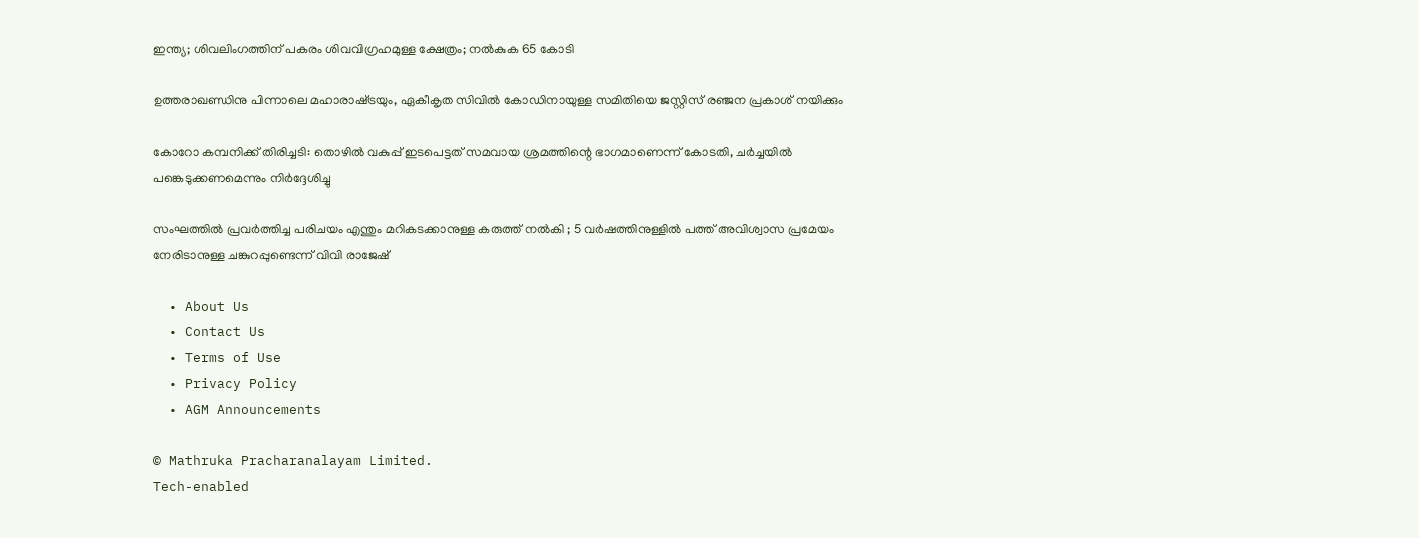ഇന്ത്യ; ശിവലിംഗത്തിന് പകരം ശിവവിഗ്രഹമുള്ള ക്ഷേത്രം; നല്‍കുക 65 കോടി

ഉത്തരാഖണ്ഡിനു പിന്നാലെ മഹാരാഷ്‌ട്രയും, ഏകീകൃത സിവില്‍ കോഡിനായുള്ള സമിതിയെ ജസ്റ്റിസ് രഞ്ജന പ്രകാശ് നയിക്കും

കോറോ കമ്പനിക്ക് തിരിച്ചടി: തൊഴില്‍ വകുപ്പ് ഇടപെട്ടത് സമവായ ശ്രമത്തിന്റെ ഭാഗമാണെന്ന് കോടതി, ചര്‍ച്ചയില്‍ പങ്കെടുക്കണമെന്നും നിര്‍ദ്ദേശിച്ചു

സംഘത്തിൽ പ്രവർത്തിച്ച പരിചയം എന്തും മറികടക്കാനുള്ള കരുത്ത് നൽകി ; 5 വർഷത്തിനുള്ളിൽ പത്ത് അവിശ്വാസ പ്രമേയം നേരിടാനുള്ള ചങ്കുറപ്പുണ്ടെന്ന് വിവി രാജേഷ്

  • About Us
  • Contact Us
  • Terms of Use
  • Privacy Policy
  • AGM Announcements

© Mathruka Pracharanalayam Limited.
Tech-enabled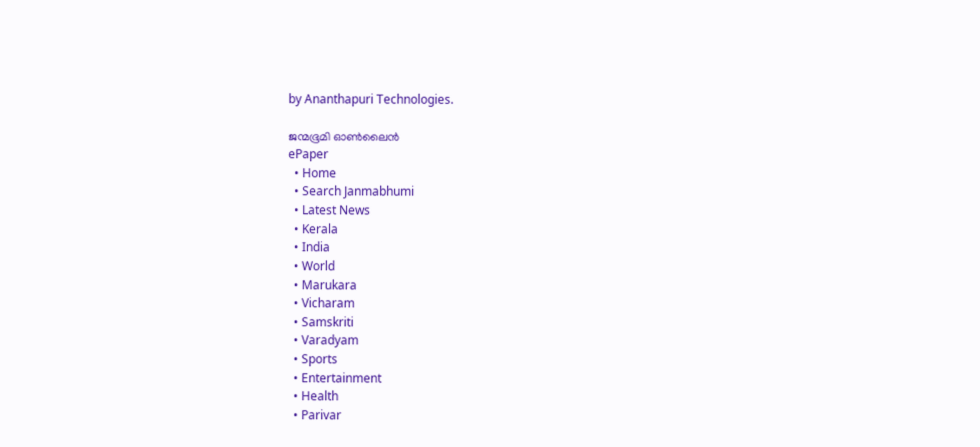by Ananthapuri Technologies.

ജന്മഭൂമി ഓണ്‍ലൈന്‍
ePaper
  • Home
  • Search Janmabhumi
  • Latest News
  • Kerala
  • India
  • World
  • Marukara
  • Vicharam
  • Samskriti
  • Varadyam
  • Sports
  • Entertainment
  • Health
  • Parivar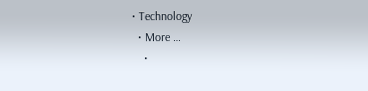• Technology
  • More …
    •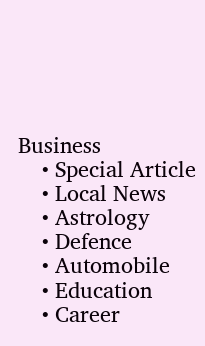Business
    • Special Article
    • Local News
    • Astrology
    • Defence
    • Automobile
    • Education
    • Career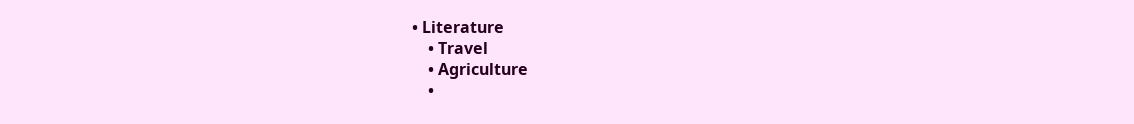• Literature
    • Travel
    • Agriculture
    •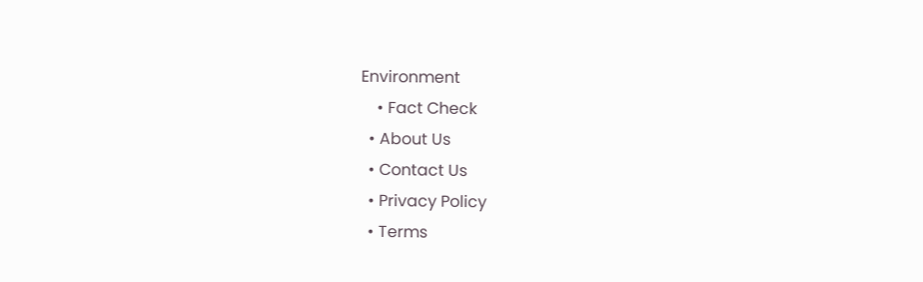Environment
    • Fact Check
  • About Us
  • Contact Us
  • Privacy Policy
  • Terms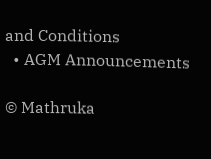and Conditions
  • AGM Announcements

© Mathruka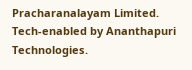Pracharanalayam Limited.
Tech-enabled by Ananthapuri Technologies.